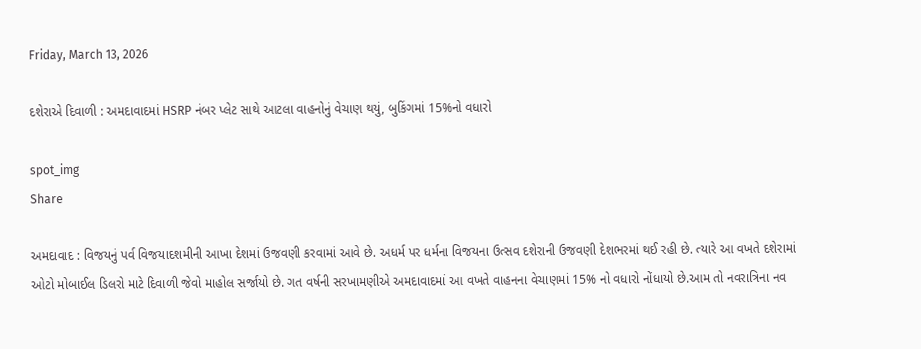Friday, March 13, 2026

દશેરાએ દિવાળી : અમદાવાદમાં HSRP નંબર પ્લેટ સાથે આટલા વાહનોનું વેચાણ થયું, બુકિંગમાં 15%નો વધારો

spot_img
Share

અમદાવાદ : વિજયનું પર્વ વિજયાદશમીની આખા દેશમાં ઉજવણી કરવામાં આવે છે. અધર્મ પર ધર્મના વિજયના ઉત્સવ દશેરાની ઉજવણી દેશભરમાં થઈ રહી છે. ત્યારે આ વખતે દશેરામાં ઓટો મોબાઈલ ડિલરો માટે દિવાળી જેવો માહોલ સર્જાયો છે. ગત વર્ષની સરખામણીએ અમદાવાદમાં આ વખતે વાહનના વેચાણમાં 15% નો વધારો નોંધાયો છે.આમ તો નવરાત્રિના નવ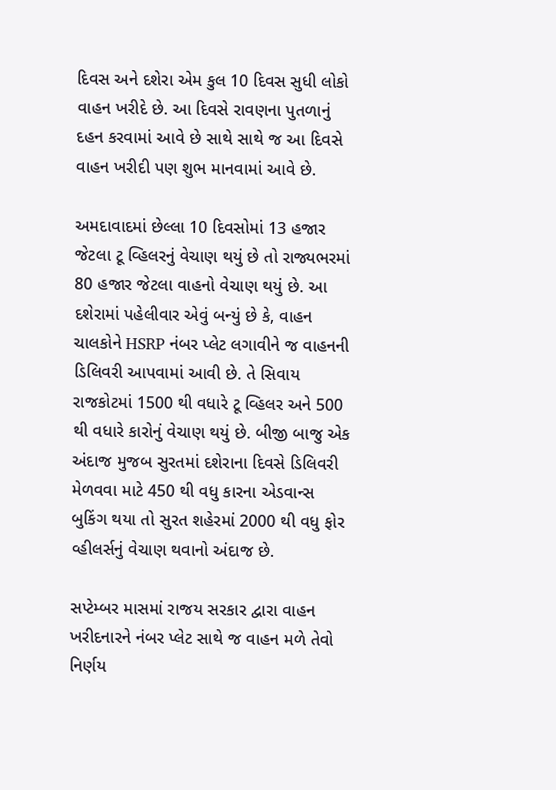દિવસ અને દશેરા એમ કુલ 10 દિવસ સુધી લોકો વાહન ખરીદે છે. આ દિવસે રાવણના પુતળાનું દહન કરવામાં આવે છે સાથે સાથે જ આ દિવસે વાહન ખરીદી પણ શુભ માનવામાં આવે છે.

અમદાવાદમાં છેલ્લા 10 દિવસોમાં 13 હજાર જેટલા ટૂ વ્હિલરનું વેચાણ થયું છે તો રાજ્યભરમાં 80 હજાર જેટલા વાહનો વેચાણ થયું છે. આ દશેરામાં પહેલીવાર એવું બન્યું છે કે, વાહન ચાલકોને HSRP નંબર પ્લેટ લગાવીને જ વાહનની ડિલિવરી આપવામાં આવી છે. તે સિવાય રાજકોટમાં 1500 થી વધારે ટૂ વ્હિલર અને 500 થી વધારે કારોનું વેચાણ થયું છે. બીજી બાજુ એક અંદાજ મુજબ સુરતમાં દશેરાના દિવસે ડિલિવરી મેળવવા માટે 450 થી વધુ કારના એડવાન્સ બુકિંગ થયા તો સુરત શહેરમાં 2000 થી વધુ ફોર વ્હીલર્સનું વેચાણ થવાનો અંદાજ છે.

સપ્ટેમ્બર માસમાં રાજય સરકાર દ્વારા વાહન ખરીદનારને નંબર પ્લેટ સાથે જ વાહન મળે તેવો નિર્ણય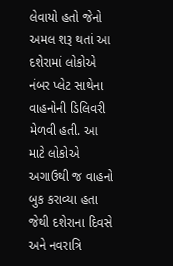લેવાયો હતો જેનો અમલ શરૂ થતાં આ દશેરામાં લોકોએ નંબર પ્લેટ સાથેના વાહનોની ડિલિવરી મેળવી હતી. આ માટે લોકોએ અગાઉથી જ વાહનો બુક કરાવ્યા હતા જેથી દશેરાના દિવસે અને નવરાત્રિ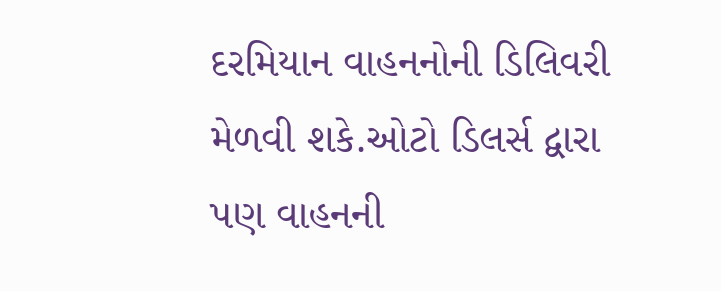દરમિયાન વાહનનોની ડિલિવરી મેળવી શકે.ઓટો ડિલર્સ દ્વારા પણ વાહનની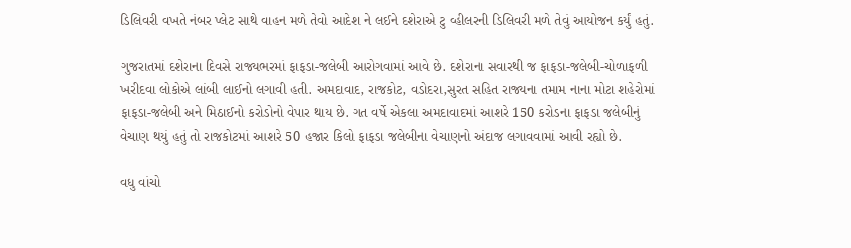ડિલિવરી વખતે નંબર પ્લેટ સાથે વાહન મળે તેવો આદેશ ને લઈને દશેરાએ ટુ વ્હીલરની ડિલિવરી મળે તેવું આયોજન કર્યું હતું.

ગુજરાતમાં દશેરાના દિવસે રાજ્યભરમાં ફાફડા-જલેબી આરોગવામાં આવે છે. દશેરાના સવારથી જ ફાફડા-જલેબી-ચોળાફળી ખરીદવા લોકોએ લાંબી લાઈનો લગાવી હતી. અમદાવાદ, રાજકોટ, વડોદરા,સુરત સહિત રાજ્યના તમામ નાના મોટા શહેરોમાં ફાફડા-જલેબી અને મિઠાઈનો કરોડોનો વેપાર થાય છે. ગત વર્ષે એકલા અમદાવાદમાં આશરે 150 કરોડના ફાફડા જલેબીનું વેચાણ થયું હતું તો રાજકોટમાં આશરે 50 હજાર કિલો ફાફડા જલેબીના વેચાણનો અંદાજ લગાવવામાં આવી રહ્યો છે.

વધુ વાંચો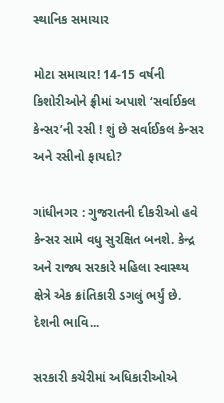સ્થાનિક સમાચાર

મોટા સમાચાર! 14-15 વર્ષની કિશોરીઓને ફ્રીમાં અપાશે ‘સર્વાઈકલ કેન્સર’ની રસી ! શું છે સર્વાઈકલ કેન્સર અને રસીનો ફાયદો?

ગાંધીનગર : ગુજરાતની દીકરીઓ હવે કેન્સર સામે વધુ સુરક્ષિત બનશે. કેન્દ્ર અને રાજ્ય સરકારે મહિલા સ્વાસ્થ્ય ક્ષેત્રે એક ક્રાંતિકારી ડગલું ભર્યું છે. દેશની ભાવિ...

સરકારી કચેરીમાં અધિકારીઓએ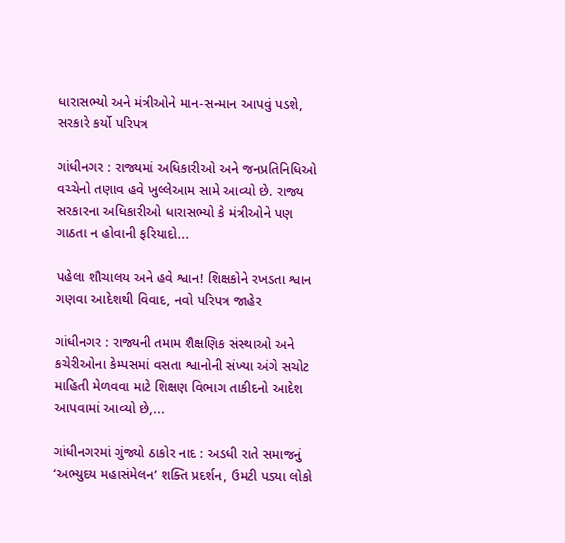ધારાસભ્યો અને મંત્રીઓને માન-સન્માન આપવું પડશે, સરકારે કર્યો પરિપત્ર

ગાંધીનગર : રાજ્યમાં અધિકારીઓ અને જનપ્રતિનિધિઓ વચ્ચેનો તણાવ હવે ખુલ્લેઆમ સામે આવ્યો છે. રાજ્ય સરકારના અધિકારીઓ ધારાસભ્યો કે મંત્રીઓને પણ ગાઠતા ન હોવાની ફરિયાદો...

પહેલા શૌચાલય અને હવે શ્વાન! શિક્ષકોને રખડતા શ્વાન ગણવા આદેશથી વિવાદ, નવો પરિપત્ર જાહેર

ગાંધીનગર : રાજ્યની તમામ શૈક્ષણિક સંસ્થાઓ અને કચેરીઓના કેમ્પસમાં વસતા શ્વાનોની સંખ્યા અંગે સચોટ માહિતી મેળવવા માટે શિક્ષણ વિભાગ તાકીદનો આદેશ આપવામાં આવ્યો છે,...

ગાંધીનગરમાં ગુંજ્યો ઠાકોર નાદ : અડધી રાતે સમાજનું ‘અભ્યુદય મહાસંમેલન’ શક્તિ પ્રદર્શન, ઉમટી પડ્યા લોકો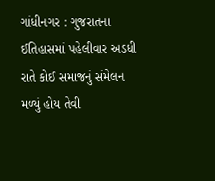ગાંધીનગર : ગુજરાતના ઈતિહાસમાં પહેલીવાર અડધી રાતે કોઈ સમાજનું સંમેલન મળ્યું હોય તેવી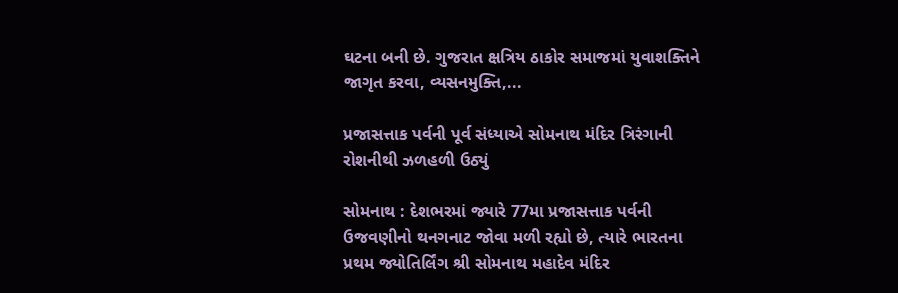ઘટના બની છે. ગુજરાત ક્ષત્રિય ઠાકોર સમાજમાં યુવાશક્તિને જાગૃત કરવા, વ્યસનમુક્તિ,...

પ્રજાસત્તાક પર્વની પૂર્વ સંધ્યાએ સોમનાથ મંદિર ત્રિરંગાની રોશનીથી ઝળહળી ઉઠ્યું

સોમનાથ : દેશભરમાં જ્યારે 77મા પ્રજાસત્તાક પર્વની ઉજવણીનો થનગનાટ જોવા મળી રહ્યો છે, ત્યારે ભારતના પ્રથમ જ્યોતિર્લિંગ શ્રી સોમનાથ મહાદેવ મંદિર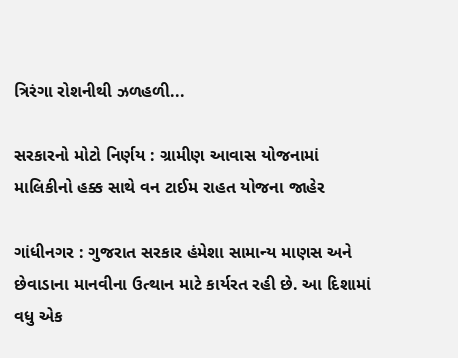ત્રિરંગા રોશનીથી ઝળહળી...

સરકારનો મોટો નિર્ણય : ગ્રામીણ આવાસ યોજનામાં માલિકીનો હક્ક સાથે વન ટાઈમ રાહત યોજના જાહેર

ગાંધીનગર : ગુજરાત સરકાર હંમેશા સામાન્ય માણસ અને છેવાડાના માનવીના ઉત્થાન માટે કાર્યરત રહી છે. આ દિશામાં વધુ એક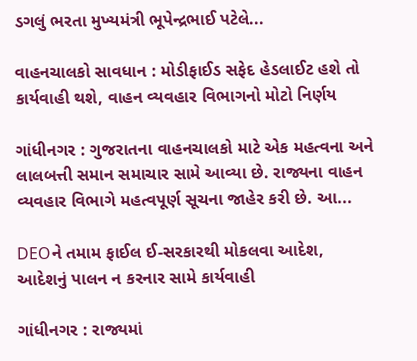ડગલું ભરતા મુખ્યમંત્રી ભૂપેન્દ્રભાઈ પટેલે...

વાહનચાલકો સાવધાન : મોડીફાઈડ સફેદ હેડલાઈટ હશે તો કાર્યવાહી થશે, વાહન વ્યવહાર વિભાગનો મોટો નિર્ણય

ગાંધીનગર : ગુજરાતના વાહનચાલકો માટે એક મહત્વના અને લાલબત્તી સમાન સમાચાર સામે આવ્યા છે. રાજ્યના વાહન વ્યવહાર વિભાગે મહત્વપૂર્ણ સૂચના જાહેર કરી છે. આ...

DEOને તમામ ફાઈલ ઈ-સરકારથી મોકલવા આદેશ, આદેશનું પાલન ન કરનાર સામે કાર્યવાહી

ગાંધીનગર : રાજ્યમાં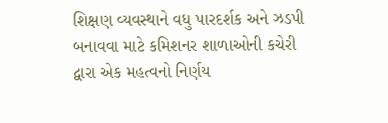શિક્ષણ વ્યવસ્થાને વધુ પારદર્શક અને ઝડપી બનાવવા માટે કમિશનર શાળાઓની કચેરી દ્વારા એક મહત્વનો નિર્ણય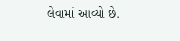લેવામાં આવ્યો છે.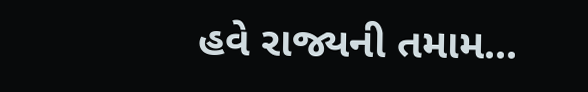હવે રાજ્યની તમામ...